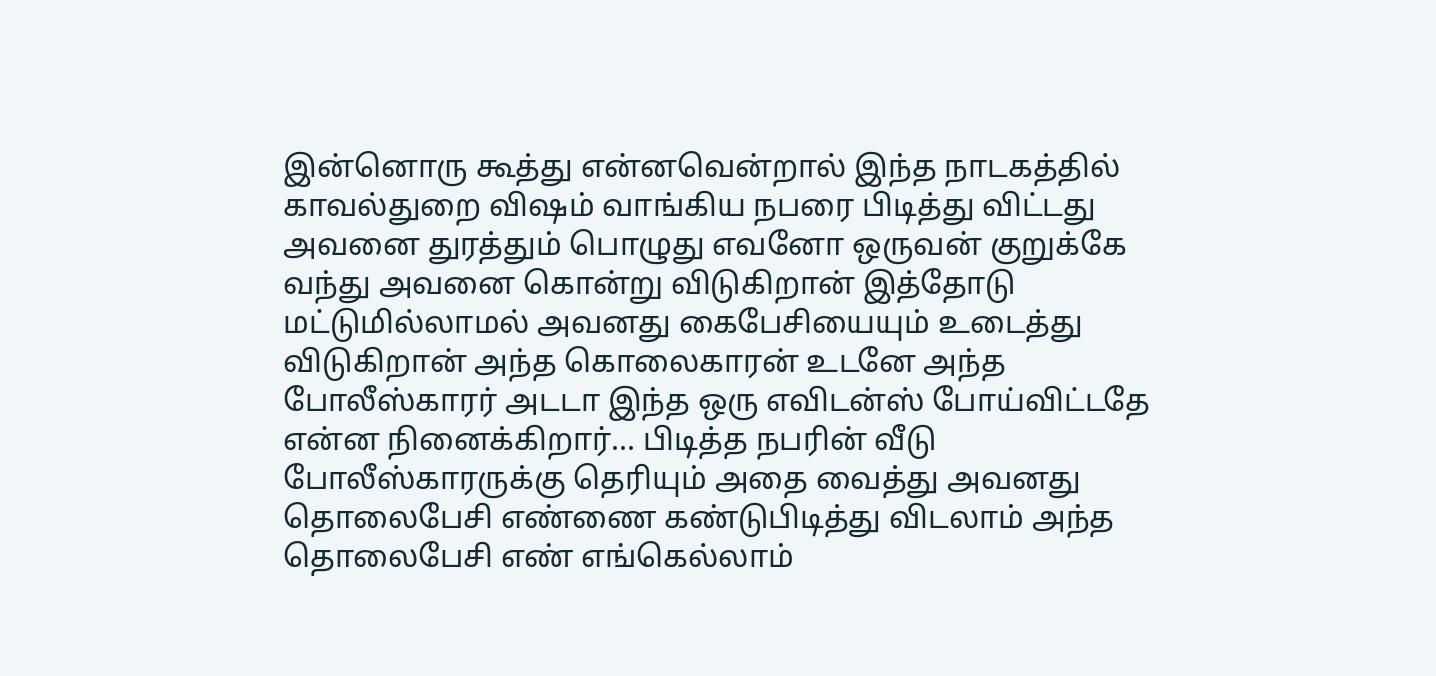இன்னொரு கூத்து என்னவென்றால் இந்த நாடகத்தில் காவல்துறை விஷம் வாங்கிய நபரை பிடித்து விட்டது அவனை துரத்தும் பொழுது எவனோ ஒருவன் குறுக்கே வந்து அவனை கொன்று விடுகிறான் இத்தோடு மட்டுமில்லாமல் அவனது கைபேசியையும் உடைத்து விடுகிறான் அந்த கொலைகாரன் உடனே அந்த போலீஸ்காரர் அடடா இந்த ஒரு எவிடன்ஸ் போய்விட்டதே என்ன நினைக்கிறார்... பிடித்த நபரின் வீடு போலீஸ்காரருக்கு தெரியும் அதை வைத்து அவனது தொலைபேசி எண்ணை கண்டுபிடித்து விடலாம் அந்த தொலைபேசி எண் எங்கெல்லாம்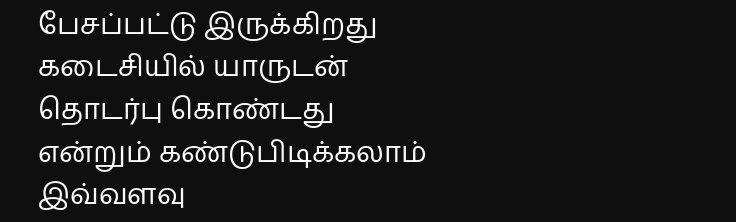பேசப்பட்டு இருக்கிறது கடைசியில் யாருடன் தொடர்பு கொண்டது என்றும் கண்டுபிடிக்கலாம் இவ்வளவு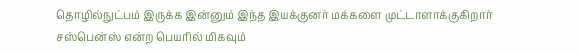தொழில்நுட்பம் இருக்க இன்னும் இந்த இயக்குனர் மக்களை முட்டாளாக்குகிறார் சஸ்பென்ஸ் என்ற பெயரில் மிகவும்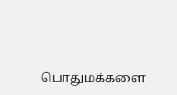பொதுமக்களை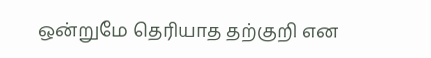ஒன்றுமே தெரியாத தற்குறி என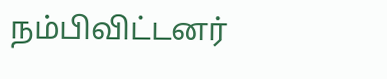நம்பிவிட்டனர்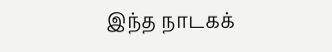இந்த நாடகக்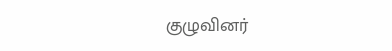குழுவினர்